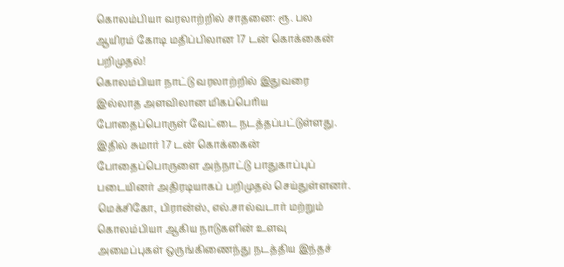கொலம்பியா வரலாற்றில் சாதனை: ரூ. பல ஆயிரம் கோடி மதிப்பிலான 17 டன் கொக்கைன் பறிமுதல்!
கொலம்பியா நாட்டு வரலாற்றில் இதுவரை இல்லாத அளவிலான மிகப்பெரிய போதைப்பொருள் வேட்டை நடத்தப்பட்டுள்ளது. இதில் சுமார் 17 டன் கொக்கைன் போதைப்பொருளை அந்நாட்டு பாதுகாப்புப் படையினர் அதிரடியாகப் பறிமுதல் செய்துள்ளனர். மெக்சிகோ, பிரான்ஸ், எல்.சால்வடார் மற்றும் கொலம்பியா ஆகிய நாடுகளின் உளவு அமைப்புகள் ஒருங்கிணைந்து நடத்திய இந்தச்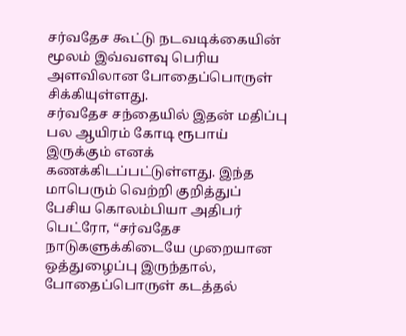சர்வதேச கூட்டு நடவடிக்கையின் மூலம் இவ்வளவு பெரிய அளவிலான போதைப்பொருள் சிக்கியுள்ளது.
சர்வதேச சந்தையில் இதன் மதிப்பு பல ஆயிரம் கோடி ரூபாய் இருக்கும் எனக் கணக்கிடப்பட்டுள்ளது. இந்த மாபெரும் வெற்றி குறித்துப் பேசிய கொலம்பியா அதிபர் பெட்ரோ, “சர்வதேச நாடுகளுக்கிடையே முறையான ஒத்துழைப்பு இருந்தால், போதைப்பொருள் கடத்தல்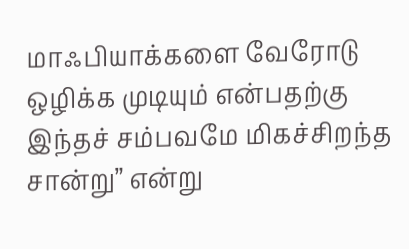மாஃபியாக்களை வேரோடு ஒழிக்க முடியும் என்பதற்கு இந்தச் சம்பவமே மிகச்சிறந்த சான்று” என்று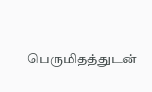பெருமிதத்துடன்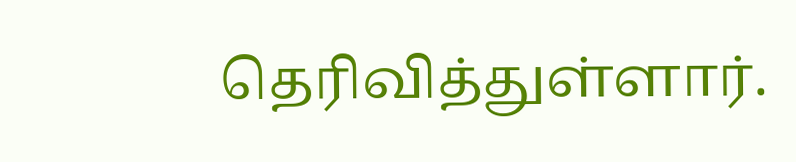தெரிவித்துள்ளார்.